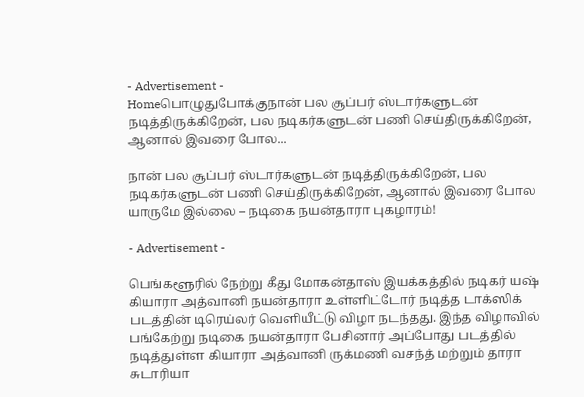- Advertisement -
Homeபொழுதுபோக்குநான் பல சூப்பர் ஸ்டார்களுடன் நடித்திருக்கிறேன், பல நடிகர்களுடன் பணி செய்திருக்கிறேன், ஆனால் இவரை போல...

நான் பல சூப்பர் ஸ்டார்களுடன் நடித்திருக்கிறேன், பல நடிகர்களுடன் பணி செய்திருக்கிறேன், ஆனால் இவரை போல யாருமே இல்லை – நடிகை நயன்தாரா புகழாரம்!

- Advertisement -

பெங்களூரில் நேற்று கீது மோகன்தாஸ் இயக்கத்தில் நடிகர் யஷ் கியாரா அத்வானி நயன்தாரா உள்ளிட்டோர் நடித்த டாக்ஸிக் படத்தின் டிரெய்லர் வெளியீட்டு விழா நடந்தது. இந்த விழாவில் பங்கேற்று நடிகை நயன்தாரா பேசினார் அப்போது படத்தில் நடித்துள்ள கியாரா அத்வானி ருக்மணி வசந்த் மற்றும் தாரா சுடாரியா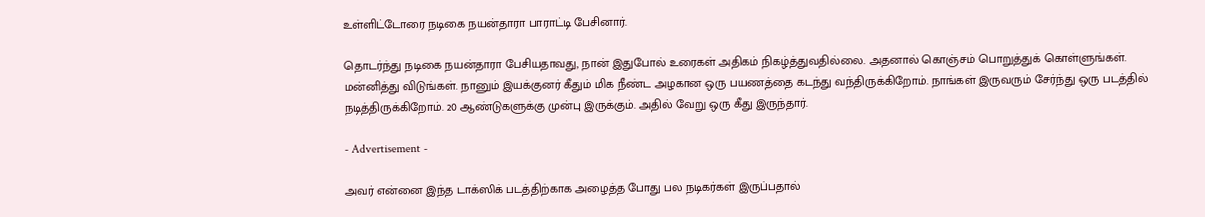உள்ளிட்டோரை நடிகை நயன்தாரா பாராட்டி பேசினார்.

தொடர்ந்து நடிகை நயன்தாரா பேசியதாவது, நான் இதுபோல் உரைகள் அதிகம் நிகழ்த்துவதில்லை. அதனால் கொஞ்சம் பொறுத்துக் கொள்ளுங்கள். மன்னித்து விடுங்கள். நானும் இயக்குனர் கீதும் மிக நீண்ட அழகான ஒரு பயணத்தை கடந்து வந்திருக்கிறோம். நாங்கள் இருவரும் சேர்ந்து ஒரு படத்தில் நடித்திருக்கிறோம். 20 ஆண்டுகளுக்கு முன்பு இருக்கும். அதில் வேறு ஒரு கீது இருந்தார்.

- Advertisement -

அவர் என்னை இந்த டாக்ஸிக் படத்திற்காக அழைத்த போது பல நடிகர்கள் இருப்பதால்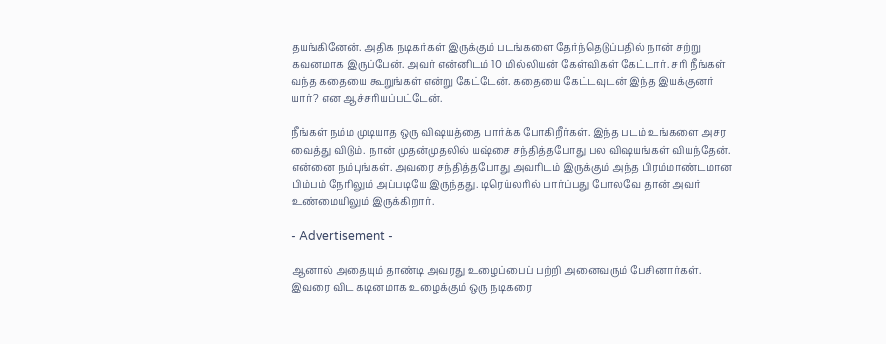தயங்கினேன். அதிக நடிகர்கள் இருக்கும் படங்களை தேர்ந்தெடுப்பதில் நான் சற்று கவனமாக இருப்பேன். அவர் என்னிடம் 10 மில்லியன் கேள்விகள் கேட்டார். சரி நீங்கள் வந்த கதையை கூறுங்கள் என்று கேட்டேன். கதையை கேட்டவுடன் இந்த இயக்குனர் யார்? என ஆச்சரியப்பட்டேன்.

நீங்கள் நம்ம முடியாத ஒரு விஷயத்தை பார்க்க போகிறீர்கள். இந்த படம் உங்களை அசர வைத்து விடும். நான் முதன்முதலில் யஷ்சை சந்தித்தபோது பல விஷயங்கள் வியந்தேன். என்னை நம்புங்கள். அவரை சந்தித்தபோது அவரிடம் இருக்கும் அந்த பிரம்மாண்டமான பிம்பம் நேரிலும் அப்படியே இருந்தது. டிரெய்லரில் பார்ப்பது போலவே தான் அவர் உண்மையிலும் இருக்கிறார்.

- Advertisement -

ஆனால் அதையும் தாண்டி அவரது உழைப்பைப் பற்றி அனைவரும் பேசினார்கள். இவரை விட கடினமாக உழைக்கும் ஒரு நடிகரை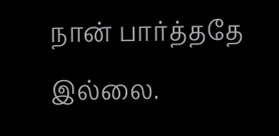நான் பார்த்ததே இல்லை.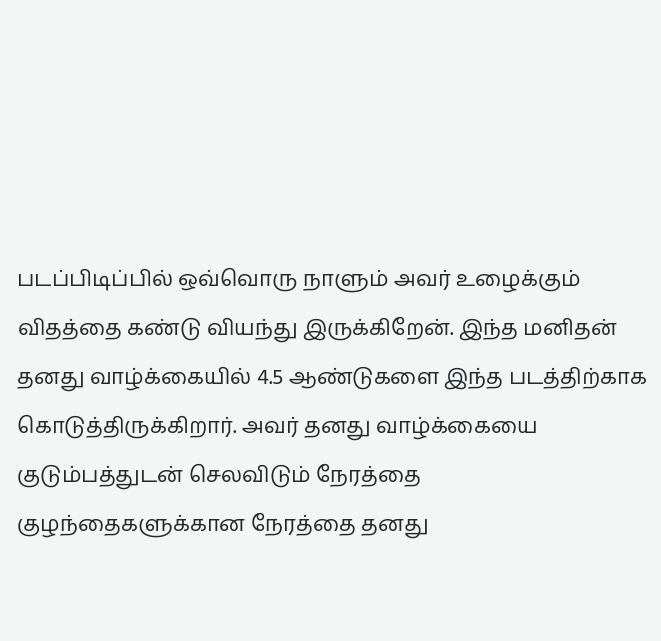படப்பிடிப்பில் ஒவ்வொரு நாளும் அவர் உழைக்கும் விதத்தை கண்டு வியந்து இருக்கிறேன். இந்த மனிதன் தனது வாழ்க்கையில் 4.5 ஆண்டுகளை இந்த படத்திற்காக கொடுத்திருக்கிறார். அவர் தனது வாழ்க்கையை குடும்பத்துடன் செலவிடும் நேரத்தை குழந்தைகளுக்கான நேரத்தை தனது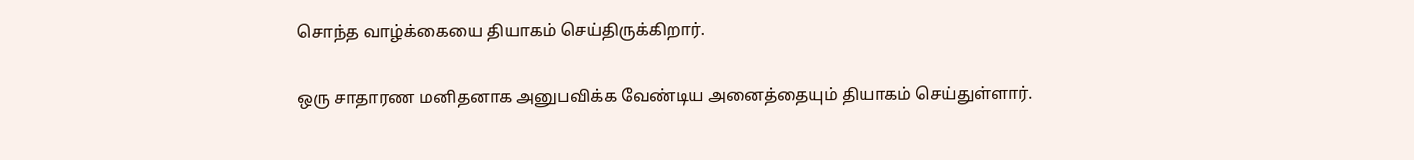சொந்த வாழ்க்கையை தியாகம் செய்திருக்கிறார்.

ஒரு சாதாரண மனிதனாக அனுபவிக்க வேண்டிய அனைத்தையும் தியாகம் செய்துள்ளார்.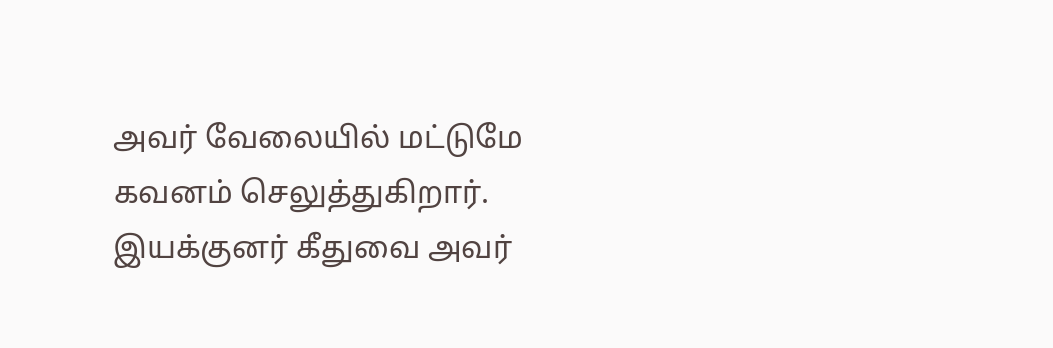அவர் வேலையில் மட்டுமே கவனம் செலுத்துகிறார். இயக்குனர் கீதுவை அவர்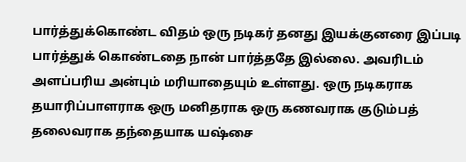பார்த்துக்கொண்ட விதம் ஒரு நடிகர் தனது இயக்குனரை இப்படி பார்த்துக் கொண்டதை நான் பார்த்ததே இல்லை. அவரிடம் அளப்பரிய அன்பும் மரியாதையும் உள்ளது. ஒரு நடிகராக தயாரிப்பாளராக ஒரு மனிதராக ஒரு கணவராக குடும்பத் தலைவராக தந்தையாக யஷ்சை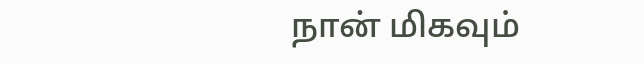நான் மிகவும்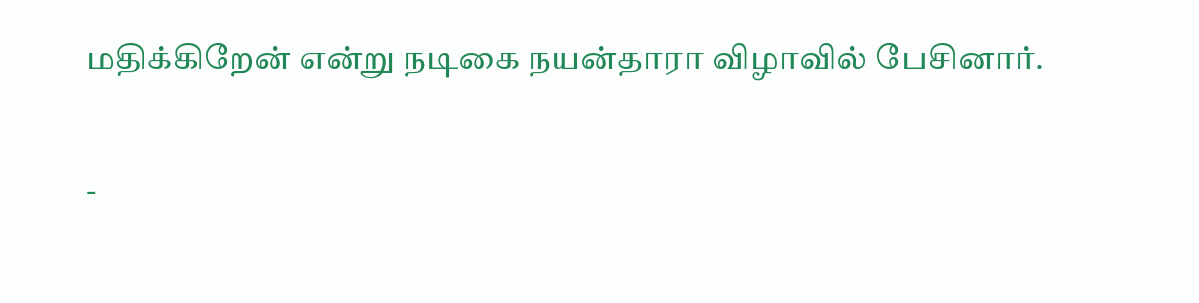மதிக்கிறேன் என்று நடிகை நயன்தாரா விழாவில் பேசினார்.

-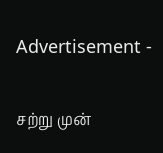Advertisement -

சற்று முன்